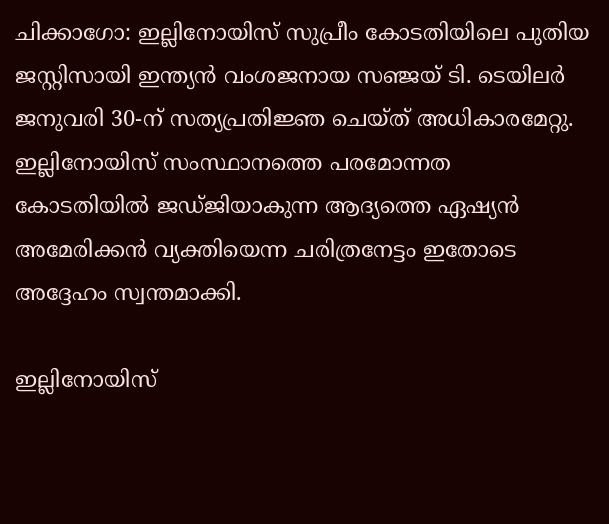ചിക്കാഗോ: ഇല്ലിനോയിസ് സുപ്രീം കോടതിയിലെ പുതിയ ജസ്റ്റിസായി ഇന്ത്യന്‍ വംശജനായ സഞ്ജയ് ടി. ടെയിലര്‍ ജനുവരി 30-ന് സത്യപ്രതിജ്ഞ ചെയ്ത് അധികാരമേറ്റു. ഇല്ലിനോയിസ് സംസ്ഥാനത്തെ പരമോന്നത കോടതിയില്‍ ജഡ്ജിയാകുന്ന ആദ്യത്തെ ഏഷ്യന്‍ അമേരിക്കന്‍ വ്യക്തിയെന്ന ചരിത്രനേട്ടം ഇതോടെ അദ്ദേഹം സ്വന്തമാക്കി.

ഇല്ലിനോയിസ്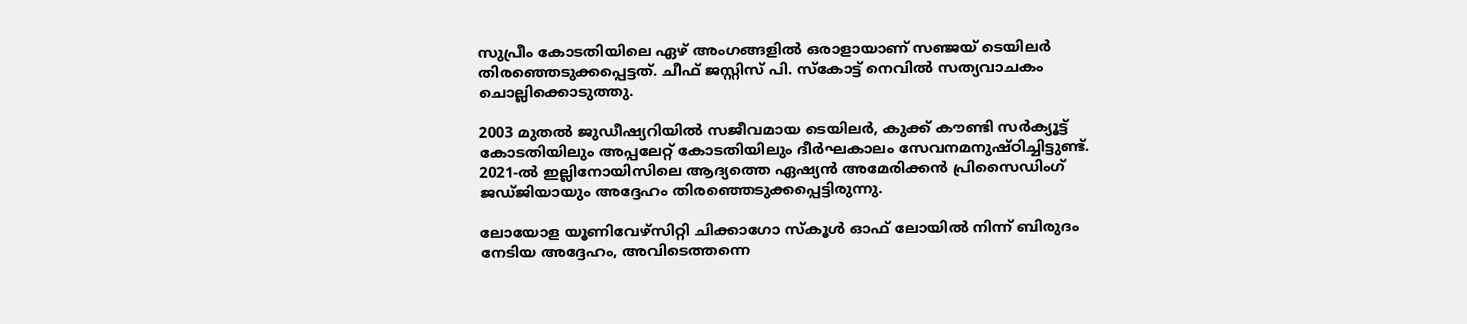സുപ്രീം കോടതിയിലെ ഏഴ് അംഗങ്ങളില്‍ ഒരാളായാണ് സഞ്ജയ് ടെയിലര്‍ തിരഞ്ഞെടുക്കപ്പെട്ടത്. ചീഫ് ജസ്റ്റിസ് പി. സ്‌കോട്ട് നെവില്‍ സത്യവാചകം ചൊല്ലിക്കൊടുത്തു.

2003 മുതല്‍ ജുഡീഷ്യറിയില്‍ സജീവമായ ടെയിലര്‍, കുക്ക് കൗണ്ടി സര്‍ക്യൂട്ട് കോടതിയിലും അപ്പലേറ്റ് കോടതിയിലും ദീര്‍ഘകാലം സേവനമനുഷ്ഠിച്ചിട്ടുണ്ട്. 2021-ല്‍ ഇല്ലിനോയിസിലെ ആദ്യത്തെ ഏഷ്യന്‍ അമേരിക്കന്‍ പ്രിസൈഡിംഗ് ജഡ്ജിയായും അദ്ദേഹം തിരഞ്ഞെടുക്കപ്പെട്ടിരുന്നു.

ലോയോള യൂണിവേഴ്‌സിറ്റി ചിക്കാഗോ സ്‌കൂള്‍ ഓഫ് ലോയില്‍ നിന്ന് ബിരുദം നേടിയ അദ്ദേഹം, അവിടെത്തന്നെ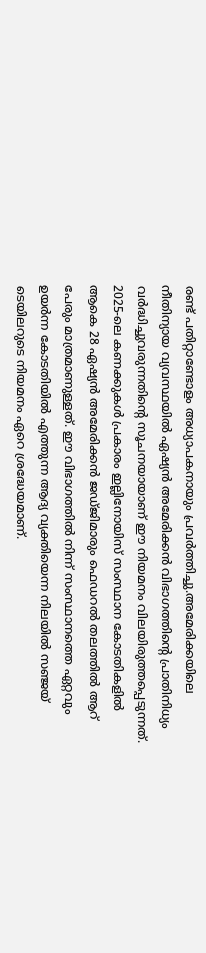രണ്ട് പതിറ്റാണ്ടോളം അധ്യാപകനായും പ്രവര്‍ത്തിച്ചു.അമേരിക്കയിലെ നീതിന്യായ വ്യവസ്ഥയില്‍ ഏഷ്യന്‍ അമേരിക്കന്‍ വിഭാഗത്തിന്റെ പ്രാതിനിധ്യം വര്‍ദ്ധിച്ചുവരുന്നതിന്റെ സൂചനയായാണ് ഈ നിയമനം വിലയിരുത്തപ്പെടുന്നത്. 2025-ലെ കണക്കുകള്‍ പ്രകാരം ഇല്ലിനോയിസ് സംസ്ഥാന കോടതികളില്‍ ആകെ 28 ഏഷ്യന്‍ അമേരിക്കന്‍ ജഡ്ജിമാരും ഫെഡറല്‍ തലത്തില്‍ ആറ് പേരും മാത്രമാണുള്ളത്. ഈ വിഭാഗത്തില്‍ നിന്ന് സംസ്ഥാനത്തെ ഏറ്റവും ഉയര്‍ന്ന കോടതിയില്‍ എത്തുന്ന ആദ്യ വ്യക്തിയെന്ന നിലയില്‍ സഞ്ജയ് ടെയിലറുടെ നിയമനം ഏറെ ശ്രദ്ധേയമാണ്.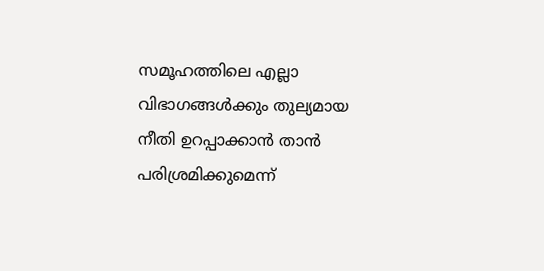സമൂഹത്തിലെ എല്ലാ വിഭാഗങ്ങള്‍ക്കും തുല്യമായ നീതി ഉറപ്പാക്കാന്‍ താന്‍ പരിശ്രമിക്കുമെന്ന്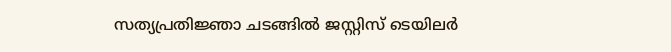സത്യപ്രതിജ്ഞാ ചടങ്ങില്‍ ജസ്റ്റിസ് ടെയിലര്‍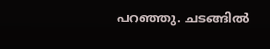പറഞ്ഞു. ചടങ്ങില്‍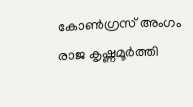കോണ്‍ഗ്രസ് അംഗം രാജ കൃഷ്ണമൂര്‍ത്തി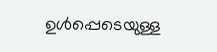ഉള്‍പ്പെടെയുള്ള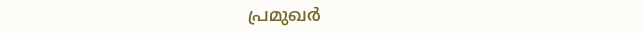പ്രമുഖര്‍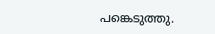പങ്കെടുത്തു.